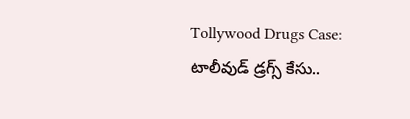Tollywood Drugs Case: టాలీవుడ్ డ్రగ్స్ కేసు..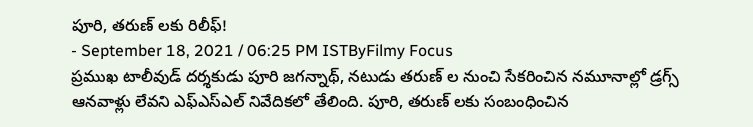పూరి, తరుణ్ లకు రిలీఫ్!
- September 18, 2021 / 06:25 PM ISTByFilmy Focus
ప్రముఖ టాలీవుడ్ దర్శకుడు పూరి జగన్నాథ్, నటుడు తరుణ్ ల నుంచి సేకరించిన నమూనాల్లో డ్రగ్స్ ఆనవాళ్లు లేవని ఎఫ్ఎస్ఎల్ నివేదికలో తేలింది. పూరి, తరుణ్ లకు సంబంధించిన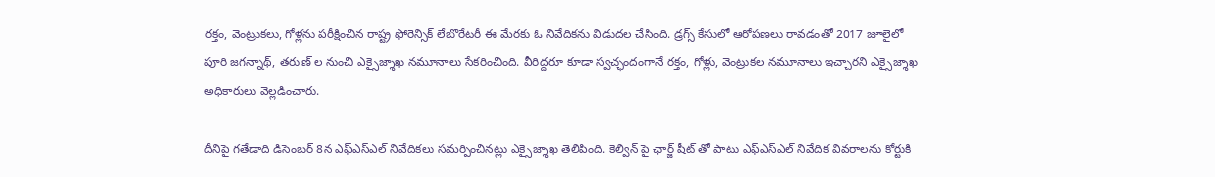రక్తం, వెంట్రుకలు, గోళ్లను పరీక్షించిన రాష్ట్ర ఫోరెన్సిక్ లేబొరేటరీ ఈ మేరకు ఓ నివేదికను విడుదల చేసింది. డ్రగ్స్ కేసులో ఆరోపణలు రావడంతో 2017 జూలైలో పూరి జగన్నాథ్, తరుణ్ ల నుంచి ఎక్సైజ్శాఖ నమూనాలు సేకరించింది. వీరిద్దరూ కూడా స్వచ్ఛందంగానే రక్తం, గోళ్లు, వెంట్రుకల నమూనాలు ఇచ్చారని ఎక్సైజ్శాఖ అధికారులు వెల్లడించారు.

దీనిపై గతేడాది డిసెంబర్ 8న ఎఫ్ఎస్ఎల్ నివేదికలు సమర్పించినట్లు ఎక్సైజ్శాఖ తెలిపింది. కెల్విన్ పై ఛార్జ్ షీట్ తో పాటు ఎఫ్ఎస్ఎల్ నివేదిక వివరాలను కోర్టుకి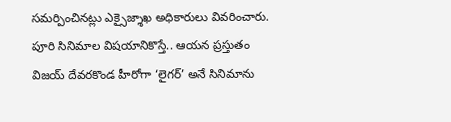సమర్పించినట్లు ఎక్సైజ్శాఖ అధికారులు వివరించారు. పూరి సినిమాల విషయానికొస్తే.. ఆయన ప్రస్తుతం విజయ్ దేవరకొండ హీరోగా ‘లైగర్’ అనే సినిమాను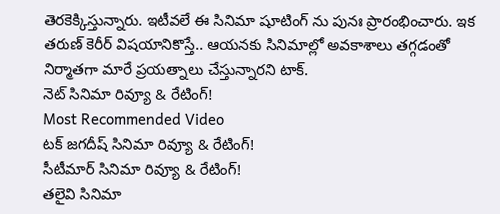తెరకెక్కిస్తున్నారు. ఇటీవలే ఈ సినిమా షూటింగ్ ను పునః ప్రారంభించారు. ఇక తరుణ్ కెరీర్ విషయానికొస్తే.. ఆయనకు సినిమాల్లో అవకాశాలు తగ్గడంతో నిర్మాతగా మారే ప్రయత్నాలు చేస్తున్నారని టాక్.
నెట్ సినిమా రివ్యూ & రేటింగ్!
Most Recommended Video
టక్ జగదీష్ సినిమా రివ్యూ & రేటింగ్!
సీటీమార్ సినిమా రివ్యూ & రేటింగ్!
తలైవి సినిమా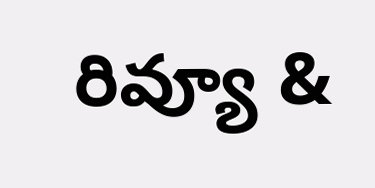రివ్యూ &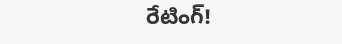రేటింగ్!